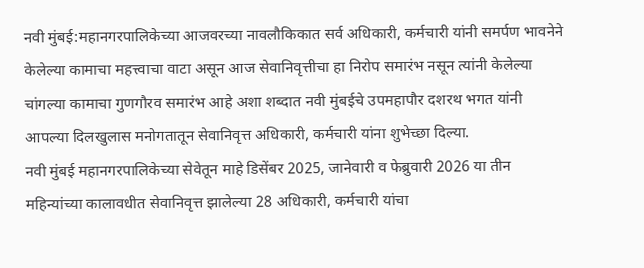नवी मुंबई:महानगरपालिकेच्या आजवरच्या नावलौकिकात सर्व अधिकारी, कर्मचारी यांनी समर्पण भावनेने केलेल्या कामाचा महत्त्वाचा वाटा असून आज सेवानिवृत्तीचा हा निरोप समारंभ नसून त्यांनी केलेल्या चांगल्या कामाचा गुणगौरव समारंभ आहे अशा शब्दात नवी मुंबईचे उपमहापौर दशरथ भगत यांनी आपल्या दिलखुलास मनोगतातून सेवानिवृत्त अधिकारी, कर्मचारी यांना शुभेच्छा दिल्या.
नवी मुंबई महानगरपालिकेच्या सेवेतून माहे डिसेंबर 2025, जानेवारी व फेब्रुवारी 2026 या तीन महिन्यांच्या कालावधीत सेवानिवृत्त झालेल्या 28 अधिकारी, कर्मचारी यांचा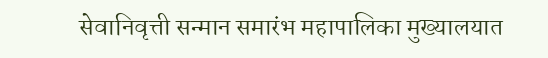सेवानिवृत्ती सन्मान समारंभ महापालिका मुख्यालयात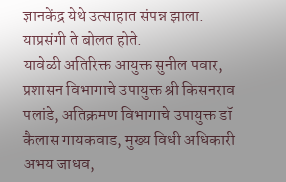ज्ञानकेंद्र येथे उत्साहात संपन्न झाला. याप्रसंगी ते बोलत होते.
यावेळी अतिरिक्त आयुक्त सुनील पवार, प्रशासन विभागाचे उपायुक्त श्री किसनराव पलांडे, अतिक्रमण विभागाचे उपायुक्त डॉ कैलास गायकवाड, मुख्य विधी अधिकारी अभय जाधव,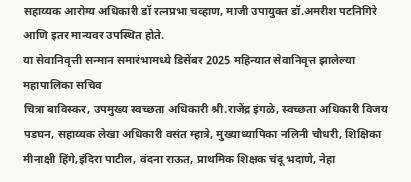सहाय्यक आरोग्य अधिकारी डॉ रत्नप्रभा चव्हाण, माजी उपायुक्त डॉ.अमरीश पटनिगिरे आणि इतर मान्यवर उपस्थित होते.
या सेवानिवृत्ती सन्मान समारंभामध्ये डिसेंबर 2025 महिन्यात सेवानिवृत्त झालेल्या महापालिका सचिव
चित्रा बाविस्कर, उपमुख्य स्वच्छता अधिकारी श्री.राजेंद्र इंगळे, स्वच्छता अधिकारी विजय पडघन, सहाय्यक लेखा अधिकारी वसंत म्हात्रे, मुख्याध्यापिका नलिनी चौधरी, शिक्षिका मीनाक्षी हिंगे,इंदिरा पाटील, वंदना राऊत, प्राथमिक शिक्षक चंदू भदाणे, नेहा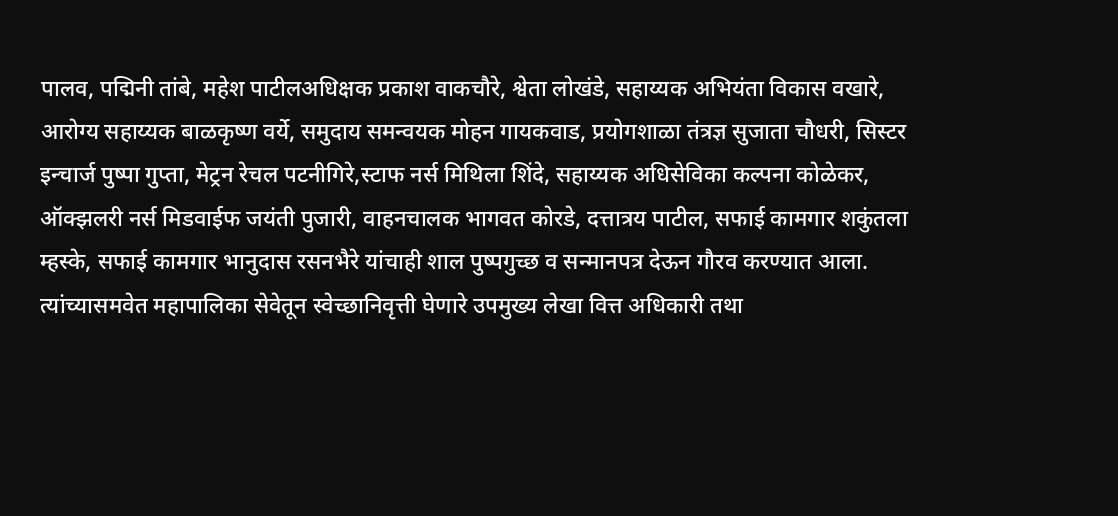पालव, पद्मिनी तांबे, महेश पाटीलअधिक्षक प्रकाश वाकचौरे, श्वेता लोखंडे, सहाय्यक अभियंता विकास वखारे, आरोग्य सहाय्यक बाळकृष्ण वर्ये, समुदाय समन्वयक मोहन गायकवाड, प्रयोगशाळा तंत्रज्ञ सुजाता चौधरी, सिस्टर इन्चार्ज पुष्पा गुप्ता, मेट्रन रेचल पटनीगिरे,स्टाफ नर्स मिथिला शिंदे, सहाय्यक अधिसेविका कल्पना कोळेकर, ऑक्झलरी नर्स मिडवाईफ जयंती पुजारी, वाहनचालक भागवत कोरडे, दत्तात्रय पाटील, सफाई कामगार शकुंतला म्हस्के, सफाई कामगार भानुदास रसनभैरे यांचाही शाल पुष्पगुच्छ व सन्मानपत्र देऊन गौरव करण्यात आला. त्यांच्यासमवेत महापालिका सेवेतून स्वेच्छानिवृत्ती घेणारे उपमुख्य लेखा वित्त अधिकारी तथा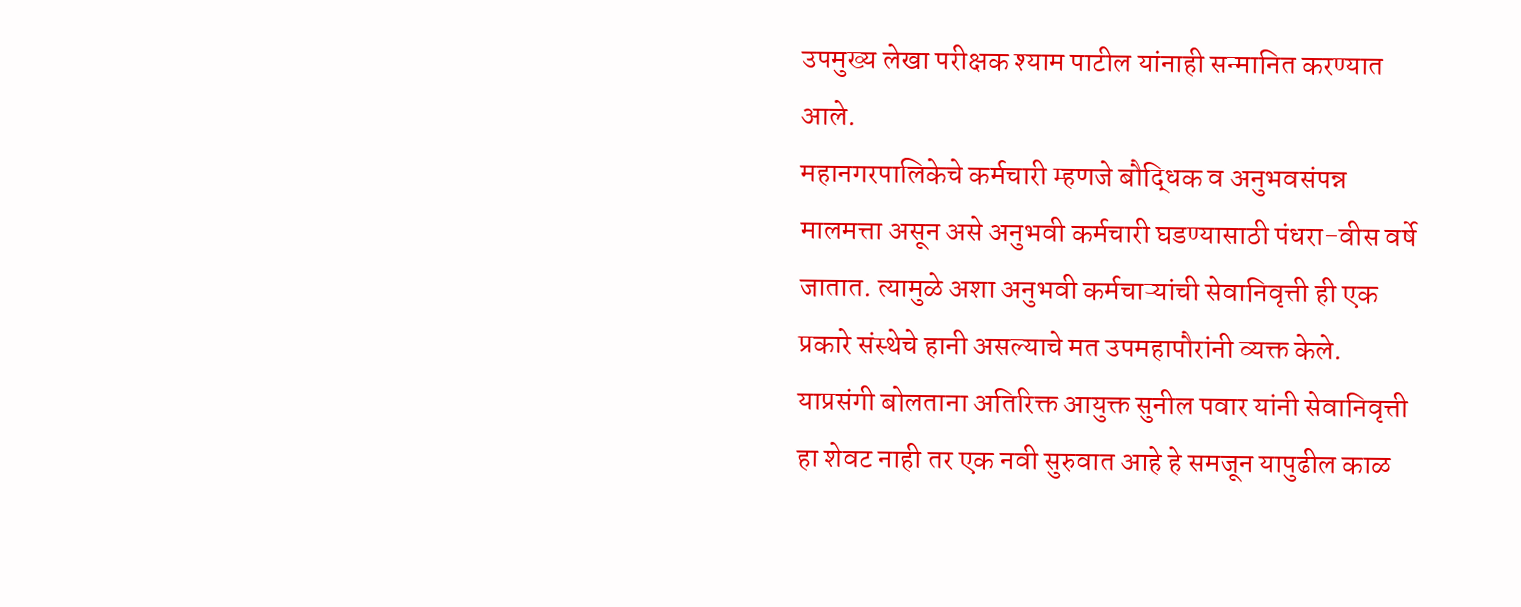उपमुख्य लेखा परीक्षक श्याम पाटील यांनाही सन्मानित करण्यात आले.
महानगरपालिकेचे कर्मचारी म्हणजे बौद्धिक व अनुभवसंपन्न मालमत्ता असून असे अनुभवी कर्मचारी घडण्यासाठी पंधरा-वीस वर्षे जातात. त्यामुळे अशा अनुभवी कर्मचाऱ्यांची सेवानिवृत्ती ही एक प्रकारे संस्थेचे हानी असल्याचे मत उपमहापौरांनी व्यक्त केले.
याप्रसंगी बोलताना अतिरिक्त आयुक्त सुनील पवार यांनी सेवानिवृत्ती हा शेवट नाही तर एक नवी सुरुवात आहे हे समजून यापुढील काळ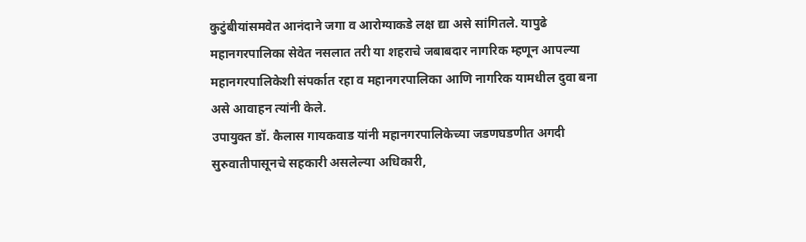कुटुंबीयांसमवेत आनंदाने जगा व आरोग्याकडे लक्ष द्या असे सांगितले. यापुढे महानगरपालिका सेवेत नसलात तरी या शहराचे जबाबदार नागरिक म्हणून आपल्या महानगरपालिकेशी संपर्कात रहा व महानगरपालिका आणि नागरिक यामधील दुवा बना असे आवाहन त्यांनी केले.
उपायुक्त डॉ. कैलास गायकवाड यांनी महानगरपालिकेच्या जडणघडणीत अगदी सुरुवातीपासूनचे सहकारी असलेल्या अधिकारी,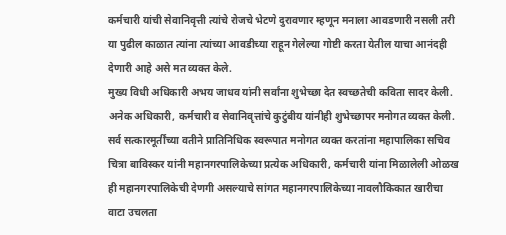कर्मचारी यांची सेवानिवृत्ती त्यांचे रोजचे भेटणे दुरावणार म्हणून मनाला आवडणारी नसली तरी या पुढील काळात त्यांना त्यांच्या आवडीच्या राहून गेलेल्या गोष्टी करता येतील याचा आनंदही देणारी आहे असे मत व्यक्त केले.
मुख्य विधी अधिकारी अभय जाधव यांनी सर्वांना शुभेच्छा देत स्वच्छतेची कविता सादर केली. अनेक अधिकारी, कर्मचारी व सेवानिवृत्तांचे कुटुंबीय यांनीही शुभेच्छापर मनोगत व्यक्त केली.
सर्व सत्कारमूर्तींच्या वतीने प्रातिनिधिक स्वरूपात मनोगत व्यक्त करतांना महापालिका सचिव चित्रा बाविस्कर यांनी महानगरपालिकेच्या प्रत्येक अधिकारी, कर्मचारी यांना मिळालेली ओळख ही महानगरपालिकेची देणगी असल्याचे सांगत महानगरपालिकेच्या नावलौकिकात खारीचा वाटा उचलता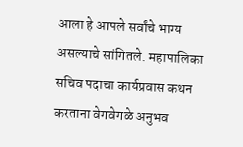आला हे आपले सर्वांचे भाग्य असल्याचे सांगितले. महापालिका सचिव पदाचा कार्यप्रवास कथन करताना वेगवेगळे अनुभव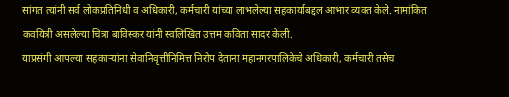सांगत त्यांनी सर्व लोकप्रतिनिधी व अधिकारी, कर्मचारी यांच्या लाभलेल्या सहकार्याबद्दल आभार व्यक्त केले. नामांकित कवयित्री असलेल्या चित्रा बाविस्कर यांनी स्वलिखित उत्तम कविता सादर केली.
याप्रसंगी आपल्या सहकाऱ्यांना सेवानिवृत्तीनिमित्त निरोप देताना महानगरपालिकेचे अधिकारी, कर्मचारी तसेच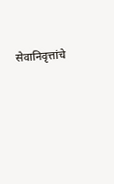सेवानिवृत्तांचे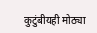कुटुंबीयही मोठ्या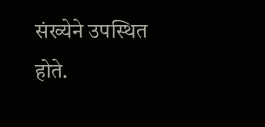संख्येने उपस्थित होते.